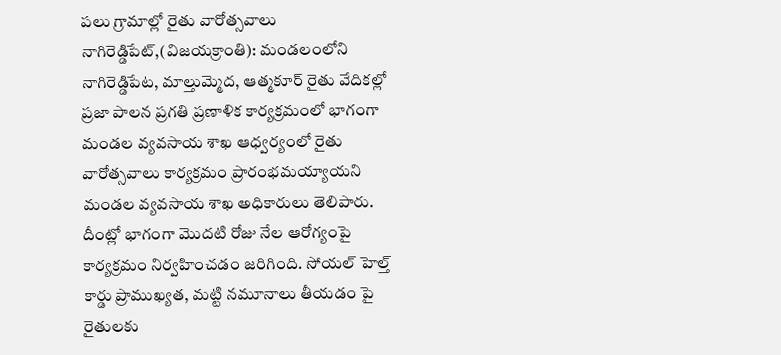పలు గ్రామాల్లో రైతు వారోత్సవాలు
నాగిరెడ్డిపేట్,(విజయక్రాంతి): మండలంలోని నాగిరెడ్డిపేట, మాల్తుమ్మెద, ఆత్మకూర్ రైతు వేదికల్లో ప్రజా పాలన ప్రగతి ప్రణాళిక కార్యక్రమంలో భాగంగా మండల వ్యవసాయ శాఖ ఆధ్వర్యంలో రైతు వారోత్సవాలు కార్యక్రమం ప్రారంభమయ్యాయని మండల వ్యవసాయ శాఖ అధికారులు తెలిపారు. దీంట్లో భాగంగా మొదటి రోజు నేల ఆరోగ్యంపై కార్యక్రమం నిర్వహించడం జరిగింది. సోయల్ హెల్త్ కార్డు ప్రాముఖ్యత, మట్టి నమూనాలు తీయడం పై రైతులకు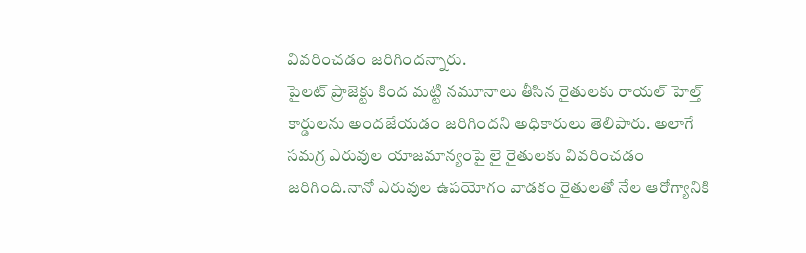వివరించడం జరిగిందన్నారు.
పైలట్ ప్రాజెక్టు కింద మట్టి నమూనాలు తీసిన రైతులకు రాయల్ హెల్త్ కార్డులను అందజేయడం జరిగిందని అధికారులు తెలిపారు. అలాగే సమగ్ర ఎరువుల యాజమాన్యంపై లై రైతులకు వివరించడం జరిగింది.నానో ఎరువుల ఉపయోగం వాడకం రైతులతో నేల ఆరోగ్యానికి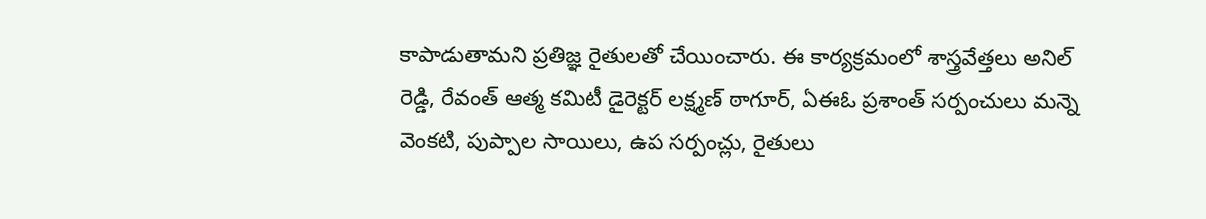కాపాడుతామని ప్రతిజ్ఞ రైతులతో చేయించారు. ఈ కార్యక్రమంలో శాస్త్రవేత్తలు అనిల్ రెడ్డి, రేవంత్ ఆత్మ కమిటీ డైరెక్టర్ లక్ష్మణ్ ఠాగూర్, ఏఈఓ ప్రశాంత్ సర్పంచులు మన్నె వెంకటి, పుప్పాల సాయిలు, ఉప సర్పంచ్లు, రైతులు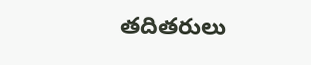తదితరులు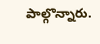పాల్గొన్నారు.